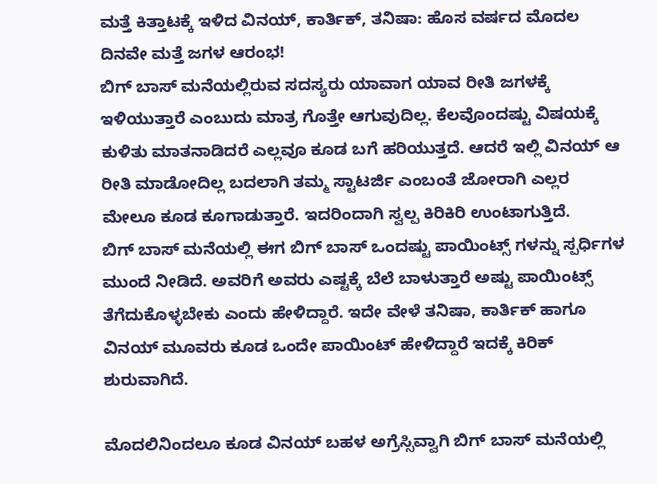ಮತ್ತೆ ಕಿತ್ತಾಟಕ್ಕೆ ಇಳಿದ ವಿನಯ್, ಕಾರ್ತಿಕ್, ತನಿಷಾ: ಹೊಸ ವರ್ಷದ ಮೊದಲ ದಿನವೇ ಮತ್ತೆ ಜಗಳ ಆರಂಭ!
ಬಿಗ್ ಬಾಸ್ ಮನೆಯಲ್ಲಿರುವ ಸದಸ್ಯರು ಯಾವಾಗ ಯಾವ ರೀತಿ ಜಗಳಕ್ಕೆ ಇಳಿಯುತ್ತಾರೆ ಎಂಬುದು ಮಾತ್ರ ಗೊತ್ತೇ ಆಗುವುದಿಲ್ಲ. ಕೆಲವೊಂದಷ್ಟು ವಿಷಯಕ್ಕೆ ಕುಳಿತು ಮಾತನಾಡಿದರೆ ಎಲ್ಲವೂ ಕೂಡ ಬಗೆ ಹರಿಯುತ್ತದೆ. ಆದರೆ ಇಲ್ಲಿ ವಿನಯ್ ಆ ರೀತಿ ಮಾಡೋದಿಲ್ಲ ಬದಲಾಗಿ ತಮ್ಮ ಸ್ಟಾಟರ್ಜಿ ಎಂಬಂತೆ ಜೋರಾಗಿ ಎಲ್ಲರ ಮೇಲೂ ಕೂಡ ಕೂಗಾಡುತ್ತಾರೆ. ಇದರಿಂದಾಗಿ ಸ್ವಲ್ಪ ಕಿರಿಕಿರಿ ಉಂಟಾಗುತ್ತಿದೆ.
ಬಿಗ್ ಬಾಸ್ ಮನೆಯಲ್ಲಿ ಈಗ ಬಿಗ್ ಬಾಸ್ ಒಂದಷ್ಟು ಪಾಯಿಂಟ್ಸ್ ಗಳನ್ನು ಸ್ಪರ್ಧಿಗಳ ಮುಂದೆ ನೀಡಿದೆ. ಅವರಿಗೆ ಅವರು ಎಷ್ಟಕ್ಕೆ ಬೆಲೆ ಬಾಳುತ್ತಾರೆ ಅಷ್ಟು ಪಾಯಿಂಟ್ಸ್ ತೆಗೆದುಕೊಳ್ಳಬೇಕು ಎಂದು ಹೇಳಿದ್ದಾರೆ. ಇದೇ ವೇಳೆ ತನಿಷಾ, ಕಾರ್ತಿಕ್ ಹಾಗೂ ವಿನಯ್ ಮೂವರು ಕೂಡ ಒಂದೇ ಪಾಯಿಂಟ್ ಹೇಳಿದ್ದಾರೆ ಇದಕ್ಕೆ ಕಿರಿಕ್ ಶುರುವಾಗಿದೆ.

ಮೊದಲಿನಿಂದಲೂ ಕೂಡ ವಿನಯ್ ಬಹಳ ಅಗ್ರೆಸ್ಸಿವ್ವಾಗಿ ಬಿಗ್ ಬಾಸ್ ಮನೆಯಲ್ಲಿ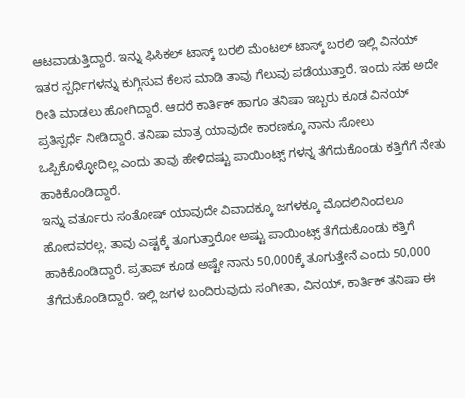ಆಟವಾಡುತ್ತಿದ್ದಾರೆ. ಇನ್ನು ಫಿಸಿಕಲ್ ಟಾಸ್ಕ್ ಬರಲಿ ಮೆಂಟಲ್ ಟಾಸ್ಕ್ ಬರಲಿ ಇಲ್ಲಿ ವಿನಯ್ ಇತರ ಸ್ಪರ್ಧಿಗಳನ್ನು ಕುಗ್ಗಿಸುವ ಕೆಲಸ ಮಾಡಿ ತಾವು ಗೆಲುವು ಪಡೆಯುತ್ತಾರೆ. ಇಂದು ಸಹ ಅದೇ ರೀತಿ ಮಾಡಲು ಹೋಗಿದ್ದಾರೆ. ಆದರೆ ಕಾರ್ತಿಕ್ ಹಾಗೂ ತನಿಷಾ ಇಬ್ಬರು ಕೂಡ ವಿನಯ್ ಪ್ರತಿಸ್ಪರ್ಧೆ ನೀಡಿದ್ದಾರೆ. ತನಿಷಾ ಮಾತ್ರ ಯಾವುದೇ ಕಾರಣಕ್ಕೂ ನಾನು ಸೋಲು ಒಪ್ಪಿಕೊಳ್ಳೋದಿಲ್ಲ ಎಂದು ತಾವು ಹೇಳಿದಷ್ಟು ಪಾಯಿಂಟ್ಸ್ ಗಳನ್ನ ತೆಗೆದುಕೊಂಡು ಕತ್ತಿಗೆಗೆ ನೇತು ಹಾಕಿಕೊಂಡಿದ್ದಾರೆ.
ಇನ್ನು ವರ್ತೂರು ಸಂತೋಷ್ ಯಾವುದೇ ವಿವಾದಕ್ಕೂ ಜಗಳಕ್ಕೂ ಮೊದಲಿನಿಂದಲೂ ಹೋದವರಲ್ಲ. ತಾವು ಎಷ್ಟಕ್ಕೆ ತೂಗುತ್ತಾರೋ ಅಷ್ಟು ಪಾಯಿಂಟ್ಸ್ ತೆಗೆದುಕೊಂಡು ಕತ್ತಿಗೆ ಹಾಕಿಕೊಂಡಿದ್ದಾರೆ. ಪ್ರತಾಪ್ ಕೂಡ ಅಷ್ಟೇ ನಾನು 50,000ಕ್ಕೆ ತೂಗುತ್ತೇನೆ ಎಂದು 50,000 ತೆಗೆದುಕೊಂಡಿದ್ದಾರೆ. ಇಲ್ಲಿ ಜಗಳ ಬಂದಿರುವುದು ಸಂಗೀತಾ, ವಿನಯ್, ಕಾರ್ತಿಕ್ ತನಿಷಾ ಈ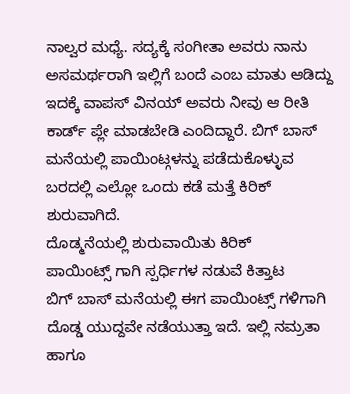ನಾಲ್ವರ ಮಧ್ಯೆ. ಸದ್ಯಕ್ಕೆ ಸಂಗೀತಾ ಅವರು ನಾನು ಅಸಮರ್ಥರಾಗಿ ಇಲ್ಲಿಗೆ ಬಂದೆ ಎಂಬ ಮಾತು ಆಡಿದ್ದು ಇದಕ್ಕೆ ವಾಪಸ್ ವಿನಯ್ ಅವರು ನೀವು ಆ ರೀತಿ ಕಾರ್ಡ್ ಪ್ಲೇ ಮಾಡಬೇಡಿ ಎಂದಿದ್ದಾರೆ. ಬಿಗ್ ಬಾಸ್ ಮನೆಯಲ್ಲಿ ಪಾಯಿಂಟ್ಗಳನ್ನು ಪಡೆದುಕೊಳ್ಳುವ ಬರದಲ್ಲಿ ಎಲ್ಲೋ ಒಂದು ಕಡೆ ಮತ್ತೆ ಕಿರಿಕ್ ಶುರುವಾಗಿದೆ.
ದೊಡ್ಮನೆಯಲ್ಲಿ ಶುರುವಾಯಿತು ಕಿರಿಕ್
ಪಾಯಿಂಟ್ಸ್ ಗಾಗಿ ಸ್ಪರ್ಧಿಗಳ ನಡುವೆ ಕಿತ್ತಾಟ
ಬಿಗ್ ಬಾಸ್ ಮನೆಯಲ್ಲಿ ಈಗ ಪಾಯಿಂಟ್ಸ್ ಗಳಿಗಾಗಿ ದೊಡ್ಡ ಯುದ್ದವೇ ನಡೆಯುತ್ತಾ ಇದೆ. ಇಲ್ಲಿ ನಮ್ರತಾ ಹಾಗೂ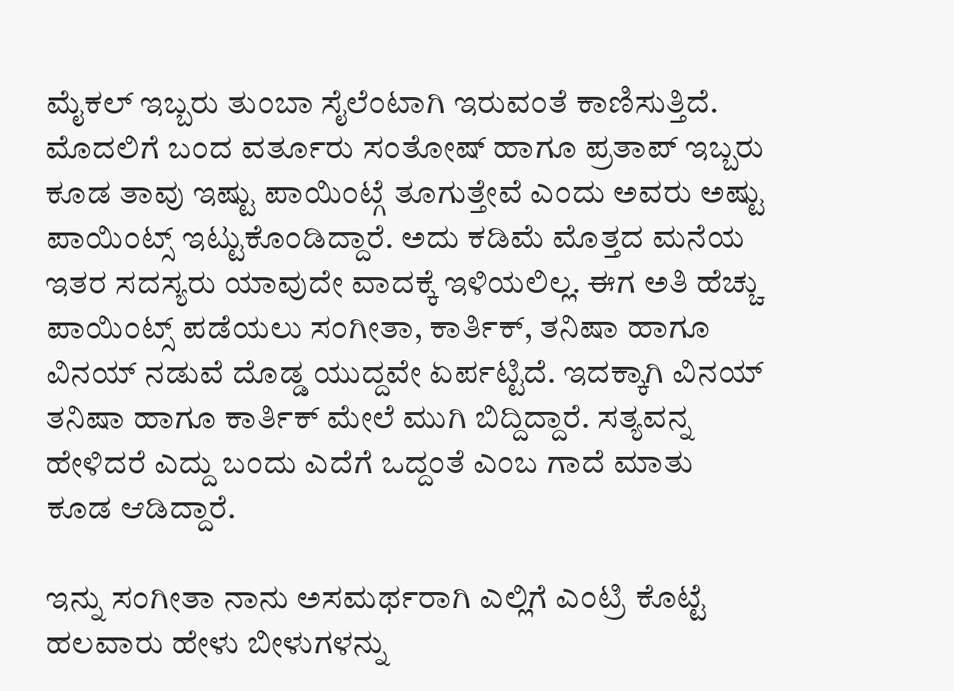ಮೈಕಲ್ ಇಬ್ಬರು ತುಂಬಾ ಸೈಲೆಂಟಾಗಿ ಇರುವಂತೆ ಕಾಣಿಸುತ್ತಿದೆ. ಮೊದಲಿಗೆ ಬಂದ ವರ್ತೂರು ಸಂತೋಷ್ ಹಾಗೂ ಪ್ರತಾಪ್ ಇಬ್ಬರು ಕೂಡ ತಾವು ಇಷ್ಟು ಪಾಯಿಂಟ್ಗೆ ತೂಗುತ್ತೇವೆ ಎಂದು ಅವರು ಅಷ್ಟು ಪಾಯಿಂಟ್ಸ್ ಇಟ್ಟುಕೊಂಡಿದ್ದಾರೆ. ಅದು ಕಡಿಮೆ ಮೊತ್ತದ ಮನೆಯ ಇತರ ಸದಸ್ಯರು ಯಾವುದೇ ವಾದಕ್ಕೆ ಇಳಿಯಲಿಲ್ಲ. ಈಗ ಅತಿ ಹೆಚ್ಚು ಪಾಯಿಂಟ್ಸ್ ಪಡೆಯಲು ಸಂಗೀತಾ, ಕಾರ್ತಿಕ್, ತನಿಷಾ ಹಾಗೂ ವಿನಯ್ ನಡುವೆ ದೊಡ್ಡ ಯುದ್ದವೇ ಏರ್ಪಟ್ಟಿದೆ. ಇದಕ್ಕಾಗಿ ವಿನಯ್ ತನಿಷಾ ಹಾಗೂ ಕಾರ್ತಿಕ್ ಮೇಲೆ ಮುಗಿ ಬಿದ್ದಿದ್ದಾರೆ. ಸತ್ಯವನ್ನ ಹೇಳಿದರೆ ಎದ್ದು ಬಂದು ಎದೆಗೆ ಒದ್ದಂತೆ ಎಂಬ ಗಾದೆ ಮಾತು ಕೂಡ ಆಡಿದ್ದಾರೆ.

ಇನ್ನು ಸಂಗೀತಾ ನಾನು ಅಸಮರ್ಥರಾಗಿ ಎಲ್ಲಿಗೆ ಎಂಟ್ರಿ ಕೊಟ್ಟೆ ಹಲವಾರು ಹೇಳು ಬೀಳುಗಳನ್ನು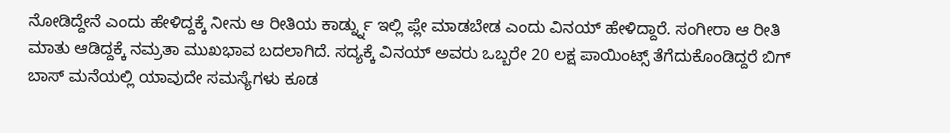ನೋಡಿದ್ದೇನೆ ಎಂದು ಹೇಳಿದ್ದಕ್ಕೆ ನೀನು ಆ ರೀತಿಯ ಕಾರ್ಡ್ನ್ನು ಇಲ್ಲಿ ಪ್ಲೇ ಮಾಡಬೇಡ ಎಂದು ವಿನಯ್ ಹೇಳಿದ್ದಾರೆ. ಸಂಗೀರಾ ಆ ರೀತಿ ಮಾತು ಆಡಿದ್ದಕ್ಕೆ ನಮ್ರತಾ ಮುಖಭಾವ ಬದಲಾಗಿದೆ. ಸದ್ಯಕ್ಕೆ ವಿನಯ್ ಅವರು ಒಬ್ಬರೇ 20 ಲಕ್ಷ ಪಾಯಿಂಟ್ಸ್ ತೆಗೆದುಕೊಂಡಿದ್ದರೆ ಬಿಗ್ ಬಾಸ್ ಮನೆಯಲ್ಲಿ ಯಾವುದೇ ಸಮಸ್ಯೆಗಳು ಕೂಡ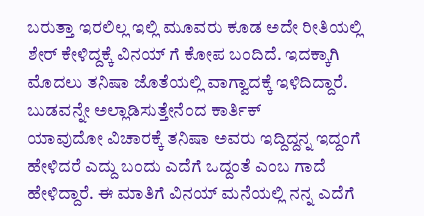ಬರುತ್ತಾ ಇರಲಿಲ್ಲ ಇಲ್ಲಿ ಮೂವರು ಕೂಡ ಅದೇ ರೀತಿಯಲ್ಲಿ ಶೇರ್ ಕೇಳಿದ್ದಕ್ಕೆ ವಿನಯ್ ಗೆ ಕೋಪ ಬಂದಿದೆ. ಇದಕ್ಕಾಗಿ ಮೊದಲು ತನಿಷಾ ಜೊತೆಯಲ್ಲಿ ವಾಗ್ವಾದಕ್ಕೆ ಇಳಿದಿದ್ದಾರೆ.
ಬುಡವನ್ನೇ ಅಲ್ಲಾಡಿಸುತ್ತೇನೆಂದ ಕಾರ್ತಿಕ್
ಯಾವುದೋ ವಿಚಾರಕ್ಕೆ ತನಿಷಾ ಅವರು ಇದ್ದಿದ್ದನ್ನ ಇದ್ದಂಗೆ ಹೇಳಿದರೆ ಎದ್ದು ಬಂದು ಎದೆಗೆ ಒದ್ದಂತೆ ಎಂಬ ಗಾದೆ ಹೇಳಿದ್ದಾರೆ. ಈ ಮಾತಿಗೆ ವಿನಯ್ ಮನೆಯಲ್ಲಿ ನನ್ನ ಎದೆಗೆ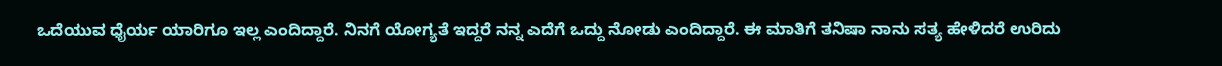ಒದೆಯುವ ಧೈರ್ಯ ಯಾರಿಗೂ ಇಲ್ಲ ಎಂದಿದ್ದಾರೆ. ನಿನಗೆ ಯೋಗ್ಯತೆ ಇದ್ದರೆ ನನ್ನ ಎದೆಗೆ ಒದ್ದು ನೋಡು ಎಂದಿದ್ದಾರೆ. ಈ ಮಾತಿಗೆ ತನಿಷಾ ನಾನು ಸತ್ಯ ಹೇಳಿದರೆ ಉರಿದು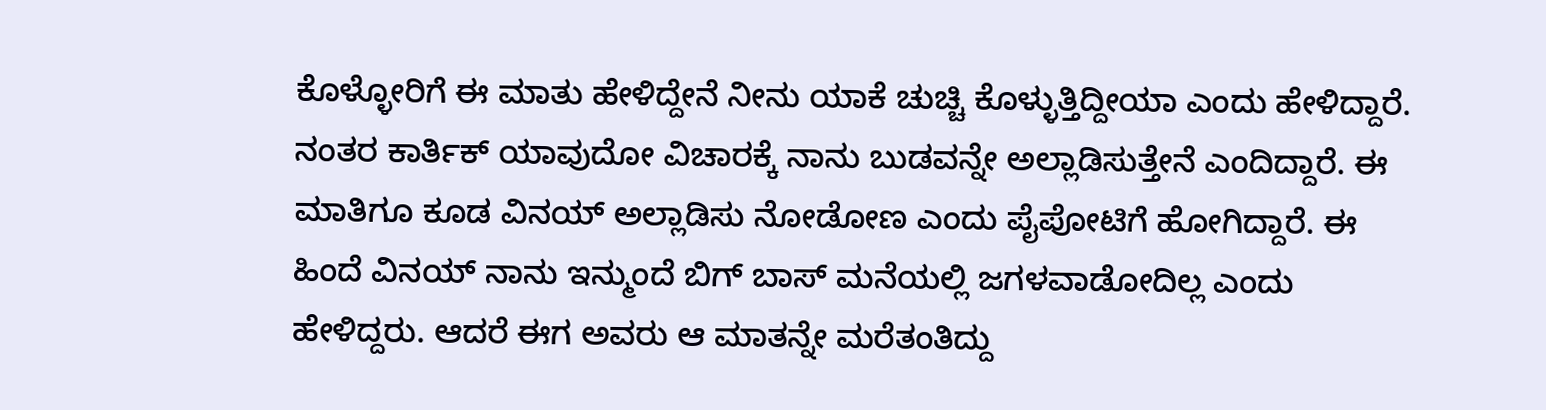ಕೊಳ್ಳೋರಿಗೆ ಈ ಮಾತು ಹೇಳಿದ್ದೇನೆ ನೀನು ಯಾಕೆ ಚುಚ್ಚಿ ಕೊಳ್ಳುತ್ತಿದ್ದೀಯಾ ಎಂದು ಹೇಳಿದ್ದಾರೆ.
ನಂತರ ಕಾರ್ತಿಕ್ ಯಾವುದೋ ವಿಚಾರಕ್ಕೆ ನಾನು ಬುಡವನ್ನೇ ಅಲ್ಲಾಡಿಸುತ್ತೇನೆ ಎಂದಿದ್ದಾರೆ. ಈ ಮಾತಿಗೂ ಕೂಡ ವಿನಯ್ ಅಲ್ಲಾಡಿಸು ನೋಡೋಣ ಎಂದು ಪೈಪೋಟಿಗೆ ಹೋಗಿದ್ದಾರೆ. ಈ ಹಿಂದೆ ವಿನಯ್ ನಾನು ಇನ್ಮುಂದೆ ಬಿಗ್ ಬಾಸ್ ಮನೆಯಲ್ಲಿ ಜಗಳವಾಡೋದಿಲ್ಲ ಎಂದು ಹೇಳಿದ್ದರು. ಆದರೆ ಈಗ ಅವರು ಆ ಮಾತನ್ನೇ ಮರೆತಂತಿದ್ದು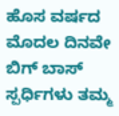ಹೊಸ ವರ್ಷದ ಮೊದಲ ದಿನವೇ ಬಿಗ್ ಬಾಸ್ ಸ್ಪರ್ಧಿಗಳು ತಮ್ಮ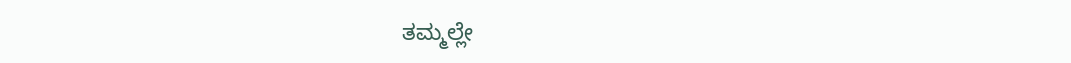ತಮ್ಮಲ್ಲೇ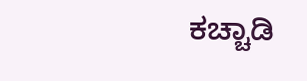ಕಚ್ಚಾಡಿ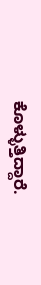ಕೊಳ್ಳುತ್ತಿದ್ದಾರೆ.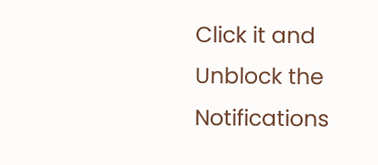Click it and Unblock the Notifications